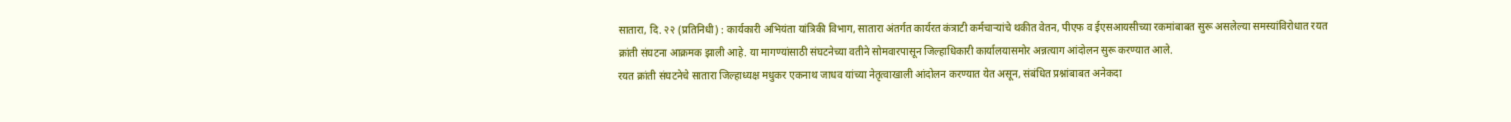सातारा, दि. २२ (प्रतिनिधी) : कार्यकारी अभियंता यांत्रिकी विभाग, सातारा अंतर्गत कार्यरत कंत्राटी कर्मचाऱ्यांचे थकीत वेतन, पीएफ व ईएसआयसीच्या रकमांबाबत सुरू असलेल्या समस्यांविरोधात रयत क्रांती संघटना आक्रमक झाली आहे. या मागण्यांसाठी संघटनेच्या वतीने सोमवारपासून जिल्हाधिकारी कार्यालयासमोर अन्नत्याग आंदोलन सुरू करण्यात आले.
रयत क्रांती संघटनेचे सातारा जिल्हाध्यक्ष मधुकर एकनाथ जाधव यांच्या नेतृत्वाखाली आंदोलन करण्यात येत असून, संबंधित प्रश्नांबाबत अनेकदा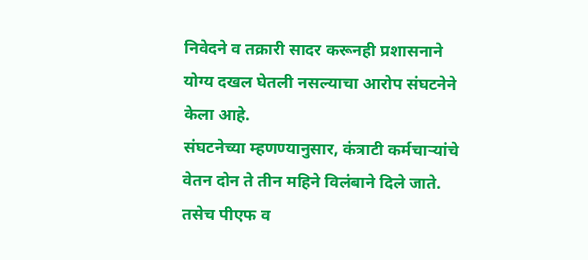निवेदने व तक्रारी सादर करूनही प्रशासनाने योग्य दखल घेतली नसल्याचा आरोप संघटनेने केला आहे.
संघटनेच्या म्हणण्यानुसार, कंत्राटी कर्मचाऱ्यांचे वेतन दोन ते तीन महिने विलंबाने दिले जाते. तसेच पीएफ व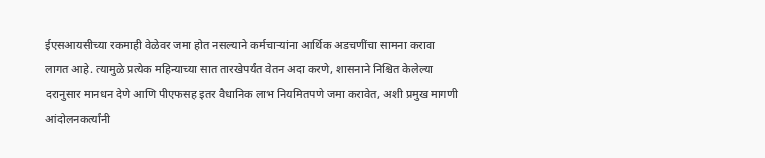ईएसआयसीच्या रकमाही वेळेवर जमा होत नसल्याने कर्मचाऱ्यांना आर्थिक अडचणींचा सामना करावा लागत आहे. त्यामुळे प्रत्येक महिन्याच्या सात तारखेपर्यंत वेतन अदा करणे, शासनाने निश्चित केलेल्या दरानुसार मानधन देणे आणि पीएफसह इतर वैधानिक लाभ नियमितपणे जमा करावेत, अशी प्रमुख मागणी आंदोलनकर्त्यांनी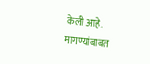केली आहे.
मागण्यांबाबत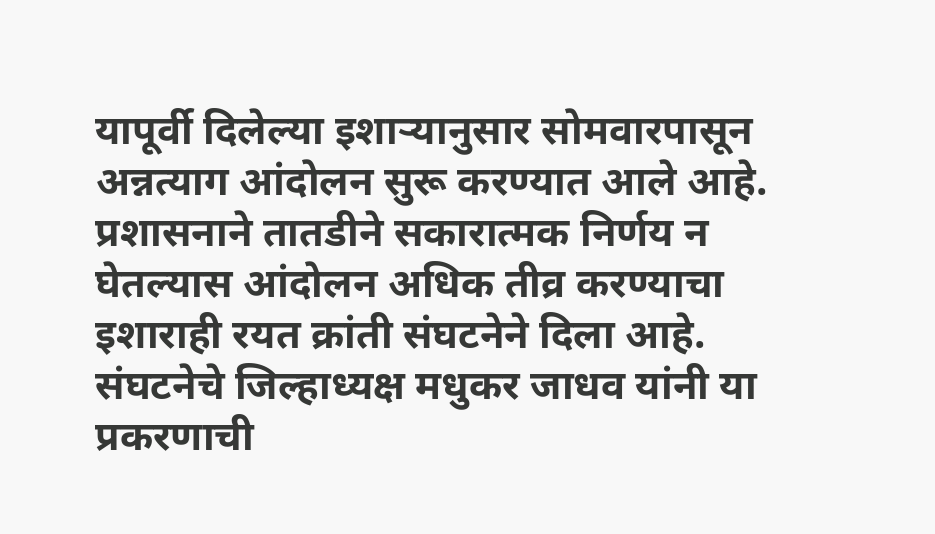यापूर्वी दिलेल्या इशाऱ्यानुसार सोमवारपासून अन्नत्याग आंदोलन सुरू करण्यात आले आहे. प्रशासनाने तातडीने सकारात्मक निर्णय न घेतल्यास आंदोलन अधिक तीव्र करण्याचा इशाराही रयत क्रांती संघटनेने दिला आहे. संघटनेचे जिल्हाध्यक्ष मधुकर जाधव यांनी या प्रकरणाची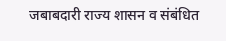जबाबदारी राज्य शासन व संबंधित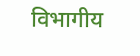विभागीय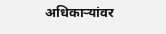अधिकाऱ्यांवर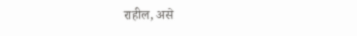राहील, असे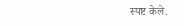स्पष्ट केले.